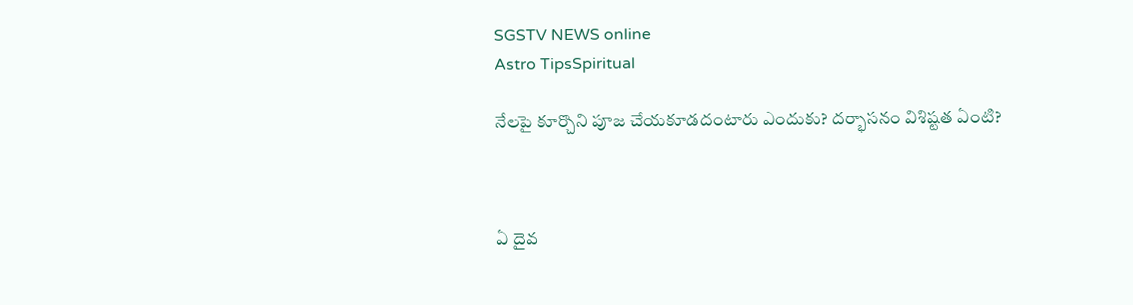SGSTV NEWS online
Astro TipsSpiritual

నేలపై కూర్చొని పూజ చేయకూడదంటారు ఎందుకు? దర్భాసనం విశిష్టత ఏంటి?



ఏ దైవ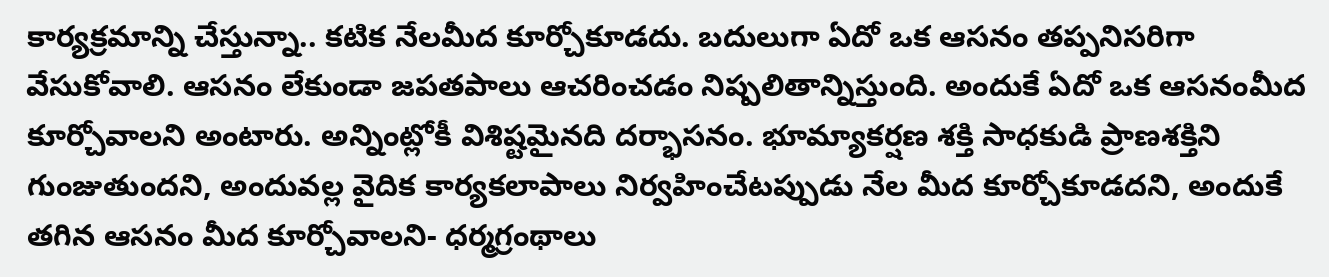కార్యక్రమాన్ని చేస్తున్నా.. కటిక నేలమీద కూర్చోకూడదు. బదులుగా ఏదో ఒక ఆసనం తప్పనిసరిగా వేసుకోవాలి. ఆసనం లేకుండా జపతపాలు ఆచరించడం నిష్పలితాన్నిస్తుంది. అందుకే ఏదో ఒక ఆసనంమీద కూర్చోవాలని అంటారు. అన్నింట్లోకీ విశిష్టమైనది దర్భాసనం. భూమ్యాకర్షణ శక్తి సాధకుడి ప్రాణశక్తిని గుంజుతుందని, అందువల్ల వైదిక కార్యకలాపాలు నిర్వహించేటప్పుడు నేల మీద కూర్చోకూడదని, అందుకే తగిన ఆసనం మీద కూర్చోవాలని- ధర్మగ్రంథాలు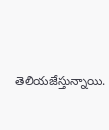తెలియజేస్తున్నాయి.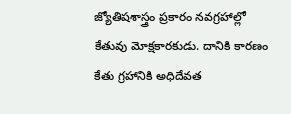జ్యోతిషశాస్త్రం ప్రకారం నవగ్రహాల్లో కేతువు మోక్షకారకుడు. దానికి కారణం కేతు గ్రహానికి అధిదేవత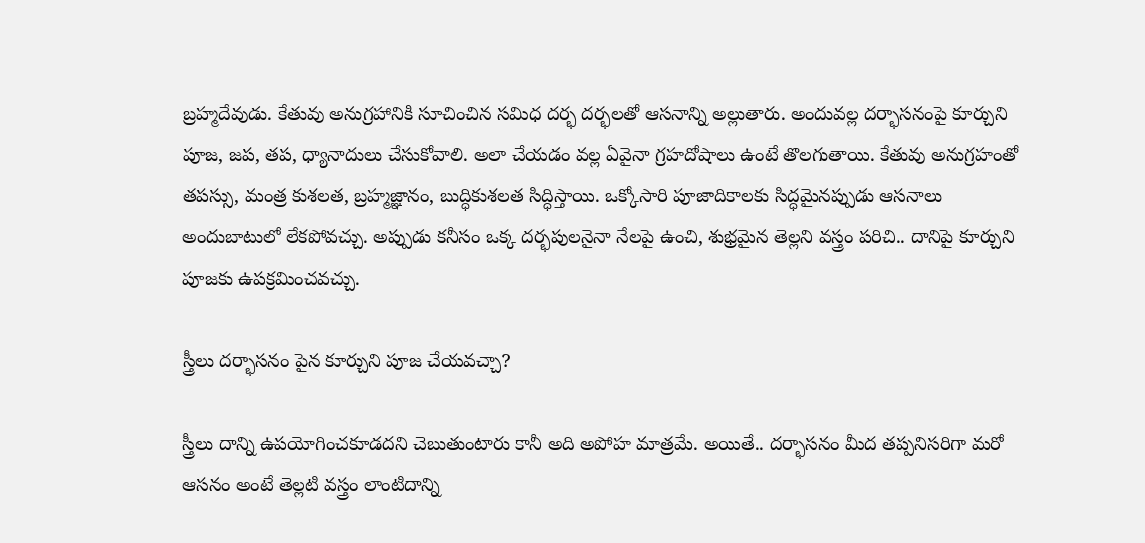బ్రహ్మదేవుడు. కేతువు అనుగ్రహానికి సూచించిన సమిధ దర్భ దర్భలతో ఆసనాన్ని అల్లుతారు. అందువల్ల దర్భాసనంపై కూర్చుని పూజ, జప, తప, ధ్యానాదులు చేసుకోవాలి. అలా చేయడం వల్ల ఏవైనా గ్రహదోషాలు ఉంటే తొలగుతాయి. కేతువు అనుగ్రహంతో తపస్సు, మంత్ర కుశలత, బ్రహ్మజ్ఞానం, బుద్ధికుశలత సిద్ధిస్తాయి. ఒక్కోసారి పూజాదికాలకు సిద్ధమైనప్పుడు ఆసనాలు అందుబాటులో లేకపోవచ్చు. అప్పుడు కనీసం ఒక్క దర్భపులనైనా నేలపై ఉంచి, శుభ్రమైన తెల్లని వస్త్రం పరిచి.. దానిపై కూర్చుని పూజకు ఉపక్రమించవచ్చు.

స్త్రీలు దర్భాసనం పైన కూర్చుని పూజ చేయవచ్చా?

స్త్రీలు దాన్ని ఉపయోగించకూడదని చెబుతుంటారు కానీ అది అపోహ మాత్రమే. అయితే.. దర్భాసనం మీద తప్పనిసరిగా మరో ఆసనం అంటే తెల్లటి వస్త్రం లాంటిదాన్ని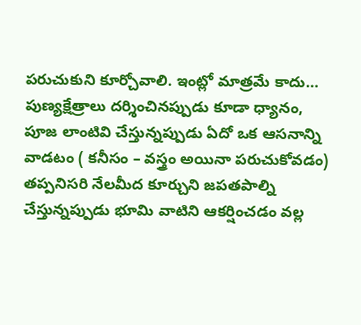పరుచుకుని కూర్చోవాలి. ఇంట్లో మాత్రమే కాదు… పుణ్యక్షేత్రాలు దర్శించినప్పుడు కూడా ధ్యానం, పూజ లాంటివి చేస్తున్నప్పుడు ఏదో ఒక ఆసనాన్ని వాడటం ( కనీసం – వస్త్రం అయినా పరుచుకోవడం) తప్పనిసరి నేలమీద కూర్చుని జపతపాల్ని చేస్తున్నప్పుడు భూమి వాటిని ఆకర్షించడం వల్ల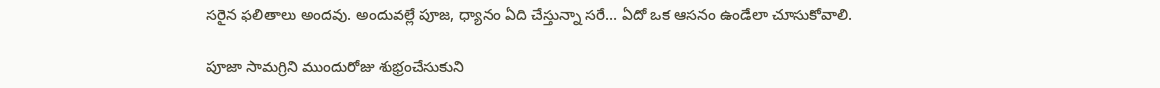సరైన ఫలితాలు అందవు. అందువల్లే పూజ, ధ్యానం ఏది చేస్తున్నా సరే… ఏదో ఒక ఆసనం ఉండేలా చూసుకోవాలి.

పూజా సామగ్రిని ముందురోజు శుభ్రంచేసుకుని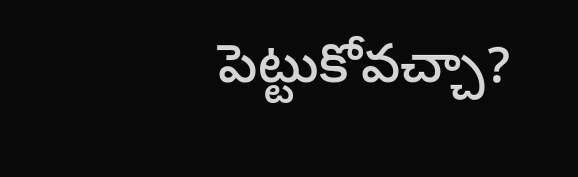పెట్టుకోవచ్చా?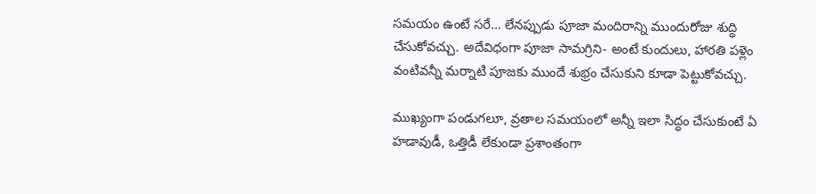సమయం ఉంటే సరే… లేనప్పుడు పూజా మందిరాన్ని ముందురోజు శుద్ధి చేసుకోవచ్చు. అదేవిధంగా పూజా సామగ్రిని- అంటే కుందులు, హారతి పళ్లెం వంటివన్నీ మర్నాటి పూజకు ముందే శుభ్రం చేసుకుని కూడా పెట్టుకోవచ్చు.

ముఖ్యంగా పండుగలూ, వ్రతాల సమయంలో అన్నీ ఇలా సిద్ధం చేసుకుంటే ఏ హడావుడీ, ఒత్తిడీ లేకుండా ప్రశాంతంగా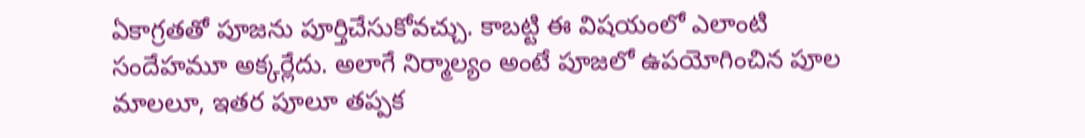ఏకాగ్రతతో పూజను పూర్తిచేసుకోవచ్చు. కాబట్టి ఈ విషయంలో ఎలాంటి సందేహమూ అక్కర్లేదు. అలాగే నిర్మాల్యం అంటే పూజలో ఉపయోగించిన పూల మాలలూ, ఇతర పూలూ తప్పక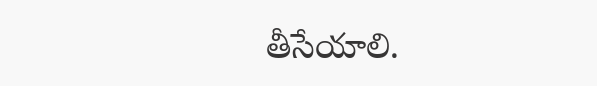తీసేయాలి.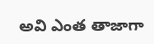అవి ఎంత తాజాగా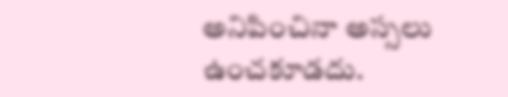అనిపించినా అస్సలు ఉంచకూడదు.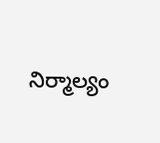నిర్మాల్యం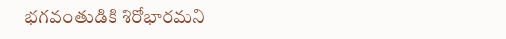భగవంతుడికి శిరోభారమని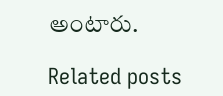అంటారు.

Related posts